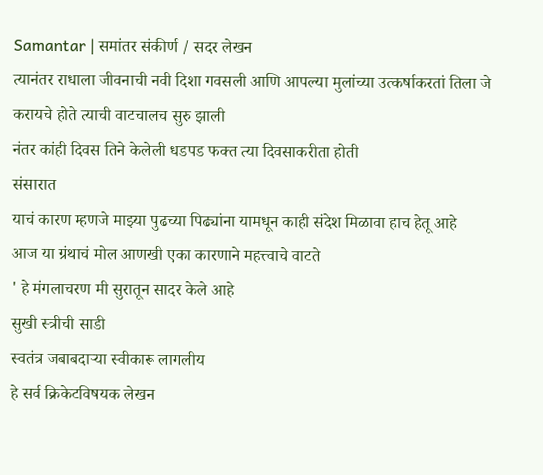Samantar | समांतर संकीर्ण / सदर लेखन
त्यानंतर राधाला जीवनाची नवी दिशा गवसली आणि आपल्या मुलांच्या उत्कर्षाकरतां तिला जे करायचे होते त्याची वाटचालच सुरु झाली
नंतर कांही दिवस तिने केलेली धडपड फक्त त्या दिवसाकरीता होती
संसारात
याचं कारण म्हणजे माझ्या पुढच्या पिढ्यांना यामधून काही संदेश मिळावा हाच हेतू आहे
आज या ग्रंथाचं मोल आणखी एका कारणाने महत्त्वाचे वाटते
' हे मंगलाचरण मी सुरातून सादर केले आहे
सुखी स्त्रीची साडी
स्वतंत्र जबाबदाऱ्या स्वीकारू लागलीय
हे सर्व क्रिकेटविषयक लेखन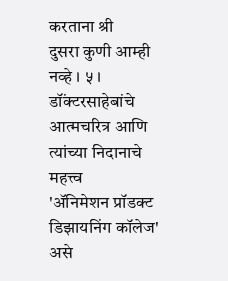करताना श्री
दुसरा कुणी आम्ही नव्हे । ५ ।
डॉंक्टरसाहेबांचे आत्मचरित्र आणि त्यांच्या निदानाचे महत्त्व
'ॲनिमेशन प्रॉडक्ट डिझायनिंग कॉलेज' असे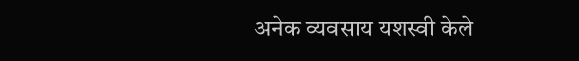अनेक व्यवसाय यशस्वी केले